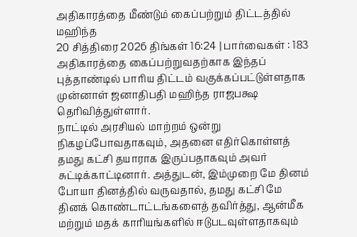அதிகாரத்தை மீண்டும் கைப்பற்றும் திட்டத்தில் மஹிந்த
20 சித்திரை 2026 திங்கள் 16:24 | பார்வைகள் : 183
அதிகாரத்தை கைப்பற்றுவதற்காக இந்தப் புத்தாண்டில் பாரிய திட்டம் வகுக்கப்பட்டுள்ளதாக முன்னாள் ஜனாதிபதி மஹிந்த ராஜபக்ஷ தெரிவித்துள்ளார்.
நாட்டில் அரசியல் மாற்றம் ஒன்று நிகழப்போவதாகவும், அதனை எதிர்கொள்ளத் தமது கட்சி தயாராக இருப்பதாகவும் அவர் சுட்டிக்காட்டினார். அத்துடன், இம்முறை மே தினம் போயா தினத்தில் வருவதால், தமது கட்சி மே தினக் கொண்டாட்டங்களைத் தவிர்த்து, ஆன்மீக மற்றும் மதக் காரியங்களில் ஈடுபடவுள்ளதாகவும்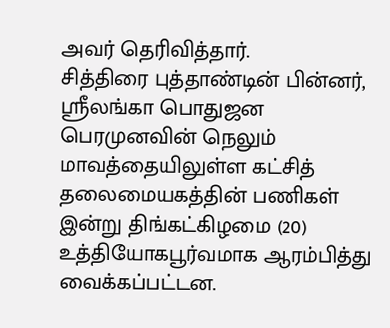அவர் தெரிவித்தார்.
சித்திரை புத்தாண்டின் பின்னர், ஸ்ரீலங்கா பொதுஜன பெரமுனவின் நெலும் மாவத்தையிலுள்ள கட்சித் தலைமையகத்தின் பணிகள் இன்று திங்கட்கிழமை (20) உத்தியோகபூர்வமாக ஆரம்பித்து வைக்கப்பட்டன.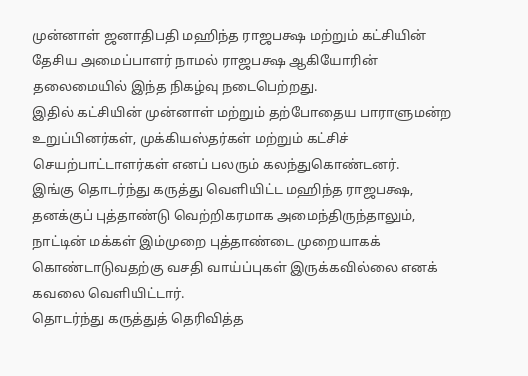முன்னாள் ஜனாதிபதி மஹிந்த ராஜபக்ஷ மற்றும் கட்சியின் தேசிய அமைப்பாளர் நாமல் ராஜபக்ஷ ஆகியோரின் தலைமையில் இந்த நிகழ்வு நடைபெற்றது.
இதில் கட்சியின் முன்னாள் மற்றும் தற்போதைய பாராளுமன்ற உறுப்பினர்கள், முக்கியஸ்தர்கள் மற்றும் கட்சிச் செயற்பாட்டாளர்கள் எனப் பலரும் கலந்துகொண்டனர்.
இங்கு தொடர்ந்து கருத்து வெளியிட்ட மஹிந்த ராஜபக்ஷ, தனக்குப் புத்தாண்டு வெற்றிகரமாக அமைந்திருந்தாலும், நாட்டின் மக்கள் இம்முறை புத்தாண்டை முறையாகக் கொண்டாடுவதற்கு வசதி வாய்ப்புகள் இருக்கவில்லை எனக் கவலை வெளியிட்டார்.
தொடர்ந்து கருத்துத் தெரிவித்த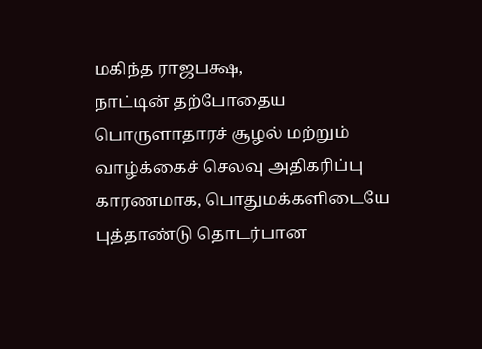மகிந்த ராஜபக்ஷ,
நாட்டின் தற்போதைய பொருளாதாரச் சூழல் மற்றும் வாழ்க்கைச் செலவு அதிகரிப்பு காரணமாக, பொதுமக்களிடையே புத்தாண்டு தொடர்பான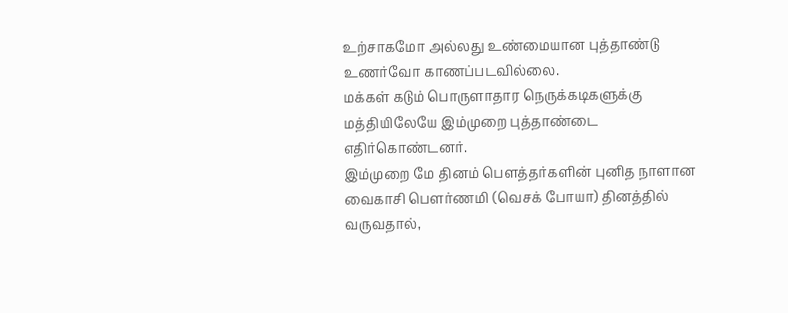உற்சாகமோ அல்லது உண்மையான புத்தாண்டு உணர்வோ காணப்படவில்லை.
மக்கள் கடும் பொருளாதார நெருக்கடிகளுக்கு மத்தியிலேயே இம்முறை புத்தாண்டை எதிர்கொண்டனர்.
இம்முறை மே தினம் பௌத்தர்களின் புனித நாளான வைகாசி பெளர்ணமி (வெசக் போயா) தினத்தில் வருவதால்,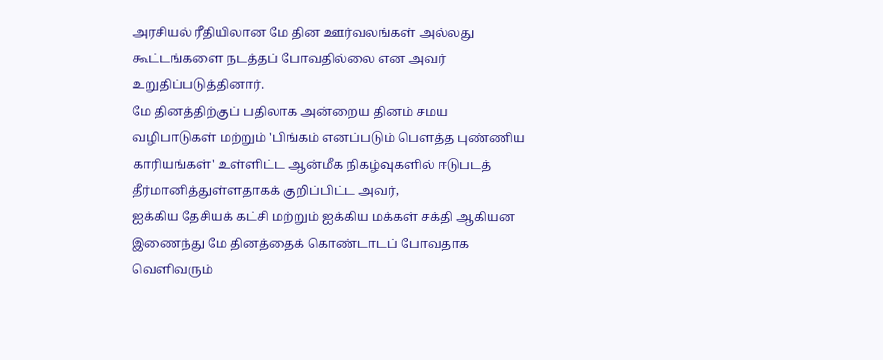அரசியல் ரீதியிலான மே தின ஊர்வலங்கள் அல்லது கூட்டங்களை நடத்தப் போவதில்லை என அவர் உறுதிப்படுத்தினார்.
மே தினத்திற்குப் பதிலாக அன்றைய தினம் சமய வழிபாடுகள் மற்றும் 'பிங்கம் எனப்படும் பௌத்த புண்ணிய காரியங்கள்' உள்ளிட்ட ஆன்மீக நிகழ்வுகளில் ஈடுபடத் தீர்மானித்துள்ளதாகக் குறிப்பிட்ட அவர்,
ஐக்கிய தேசியக் கட்சி மற்றும் ஐக்கிய மக்கள் சக்தி ஆகியன இணைந்து மே தினத்தைக் கொண்டாடப் போவதாக வெளிவரும்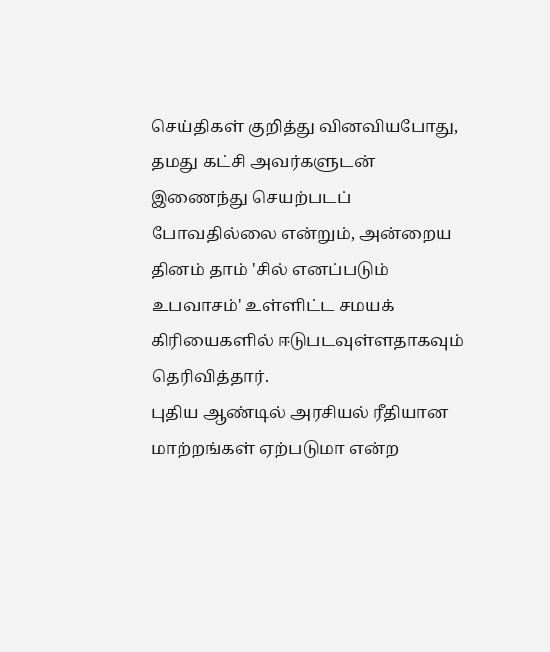செய்திகள் குறித்து வினவியபோது, தமது கட்சி அவர்களுடன் இணைந்து செயற்படப் போவதில்லை என்றும், அன்றைய தினம் தாம் 'சில் எனப்படும் உபவாசம்' உள்ளிட்ட சமயக் கிரியைகளில் ஈடுபடவுள்ளதாகவும் தெரிவித்தார்.
புதிய ஆண்டில் அரசியல் ரீதியான மாற்றங்கள் ஏற்படுமா என்ற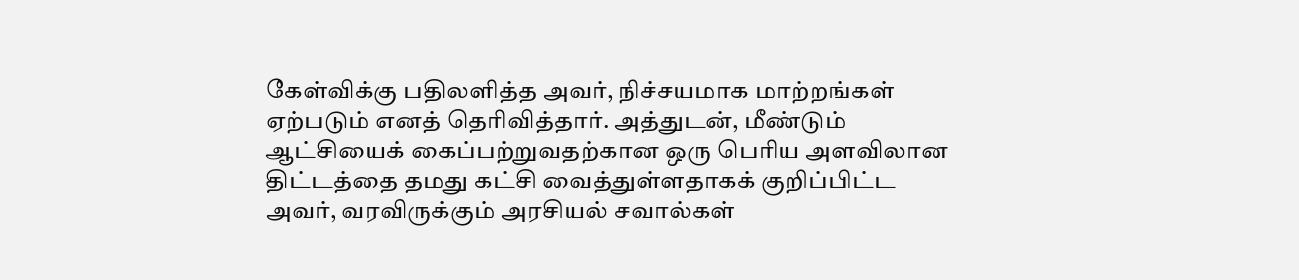கேள்விக்கு பதிலளித்த அவர், நிச்சயமாக மாற்றங்கள் ஏற்படும் எனத் தெரிவித்தார். அத்துடன், மீண்டும் ஆட்சியைக் கைப்பற்றுவதற்கான ஒரு பெரிய அளவிலான திட்டத்தை தமது கட்சி வைத்துள்ளதாகக் குறிப்பிட்ட அவர், வரவிருக்கும் அரசியல் சவால்கள்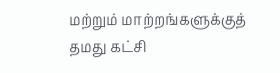மற்றும் மாற்றங்களுக்குத் தமது கட்சி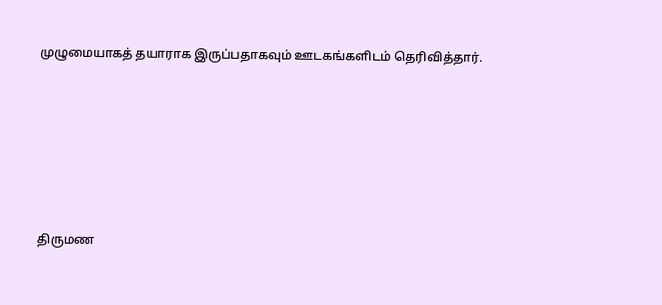முழுமையாகத் தயாராக இருப்பதாகவும் ஊடகங்களிடம் தெரிவித்தார்.






திருமண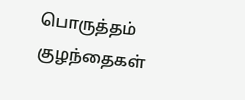பொருத்தம்
குழந்தைகள்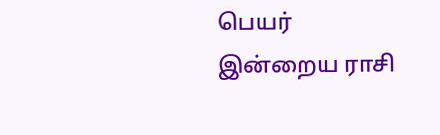பெயர்
இன்றைய ராசி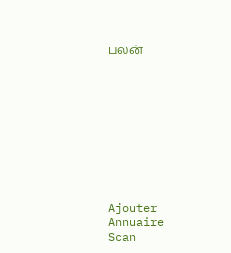பலன்










Ajouter
Annuaire
Scan